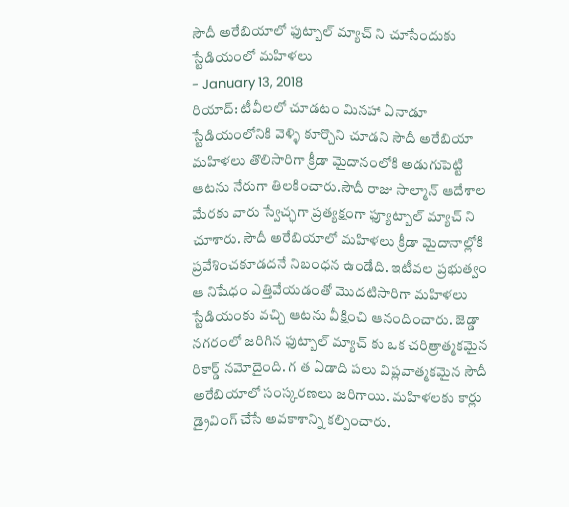సౌదీ అరేబియాలో ఫుట్బాల్ మ్యాచ్ ని చూసేందుకు స్టేడియంలో మహిళలు
- January 13, 2018
రియాద్: టీవీలలో చూడటం మినహా ఏనాడూ స్టేడియంలోనికి వెళ్ళి కూర్చొని చూడని సౌదీ అరేబియా మహిళలు తొలిసారిగా క్రీడా మైదానంలోకి అడుగుపెట్టి ఆటను నేరుగా తిలకించారు.సౌదీ రాజు సాల్మాన్ ఆదేశాల మేరకు వారు స్వేచ్ఛగా ప్రత్యక్షంగా ఫ్యూట్బాల్ మ్యాచ్ ని చూశారు. సౌదీ అరేబియాలో మహిళలు క్రీడా మైదానాల్లోకి ప్రవేశించకూడదనే నిబంధన ఉండేది. ఇటీవల ప్రభుత్వం ఆ నిషేధం ఎత్తివేయడంతో మొదటిసారిగా మహిళలు స్టేడియంకు వచ్చి ఆటను వీక్షించి ఆనందించారు. జెడ్డా నగరంలో జరిగిన ఫుట్బాల్ మ్యాచ్ కు ఒక చరిత్రాత్మకమైన రికార్డ్ నమోదైంది. గ త ఏడాది పలు విప్లవాత్మకమైన సౌదీ అరేబియాలో సంస్కరణలు జరిగాయి. మహిళలకు కార్లు డ్రైవింగ్ చేసే అవకాశాన్ని కల్పించారు.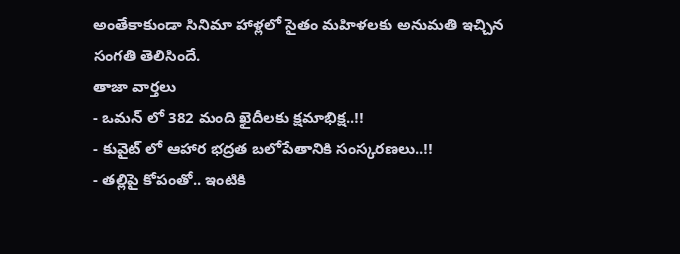అంతేకాకుండా సినిమా హాళ్లలో సైతం మహిళలకు అనుమతి ఇచ్చిన సంగతి తెలిసిందే.
తాజా వార్తలు
- ఒమన్ లో 382 మంది ఖైదీలకు క్షమాభిక్ష..!!
- కువైట్ లో ఆహార భద్రత బలోపేతానికి సంస్కరణలు..!!
- తల్లిపై కోపంతో.. ఇంటికి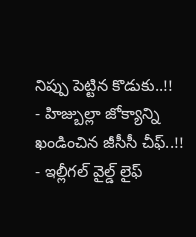నిప్పు పెట్టిన కొడుకు..!!
- హిజ్బుల్లా జోక్యాన్ని ఖండించిన జీసీసీ చీఫ్..!!
- ఇల్లీగల్ వైల్డ్ లైఫ్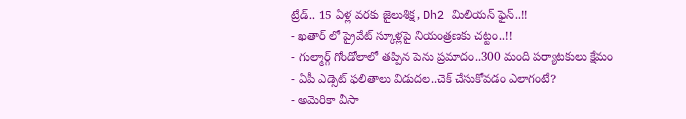ట్రేడ్.. 15 ఏళ్ల వరకు జైలుశిక్ష, Dh2 మిలియన్ ఫైన్..!!
- ఖతార్ లో ప్రైవేట్ స్కూళ్లపై నియంత్రణకు చట్టం..!!
- గుల్మార్గ్ గోండోలాలో తప్పిన పెను ప్రమాదం..300 మంది పర్యాటకులు క్షేమం
- ఏపీ ఎడ్సెట్ ఫలితాలు విడుదల..చెక్ చేసుకోవడం ఎలాగంటే?
- అమెరికా వీసా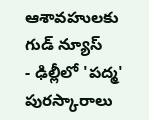ఆశావహులకు గుడ్ న్యూస్
- ఢిల్లీలో 'పద్మ' పురస్కారాలు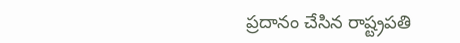ప్రదానం చేసిన రాష్ట్రపతి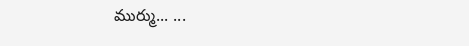ముర్ము... ...